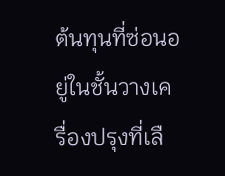ต้นทุนที่ซ่อนอยู่ในชั้นวางเครื่องปรุงที่เลื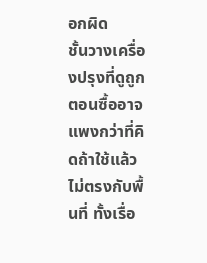อกผิด
ชั้นวางเครื่องปรุงที่ดูถูกตอนซื้ออาจแพงกว่าที่คิดถ้าใช้แล้วไม่ตรงกับพื้นที่ ทั้งเรื่อ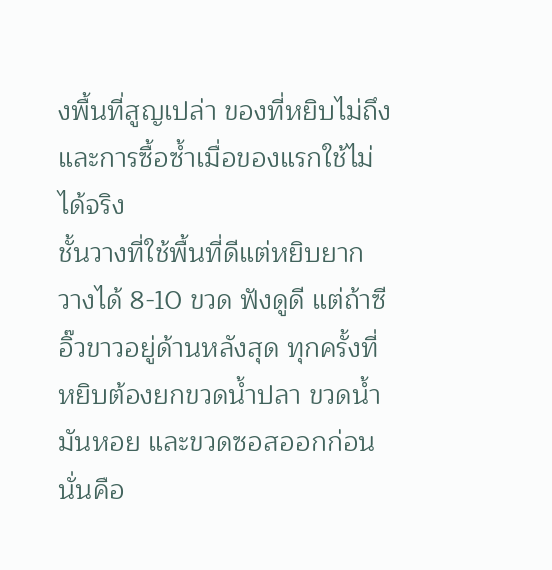งพื้นที่สูญเปล่า ของที่หยิบไม่ถึง และการซื้อซ้ำเมื่อของแรกใช้ไม่ได้จริง
ชั้นวางที่ใช้พื้นที่ดีแต่หยิบยาก
วางได้ 8-10 ขวด ฟังดูดี แต่ถ้าซีอิ๊วขาวอยู่ด้านหลังสุด ทุกครั้งที่หยิบต้องยกขวดน้ำปลา ขวดน้ำมันหอย และขวดซอสออกก่อน นั่นคือ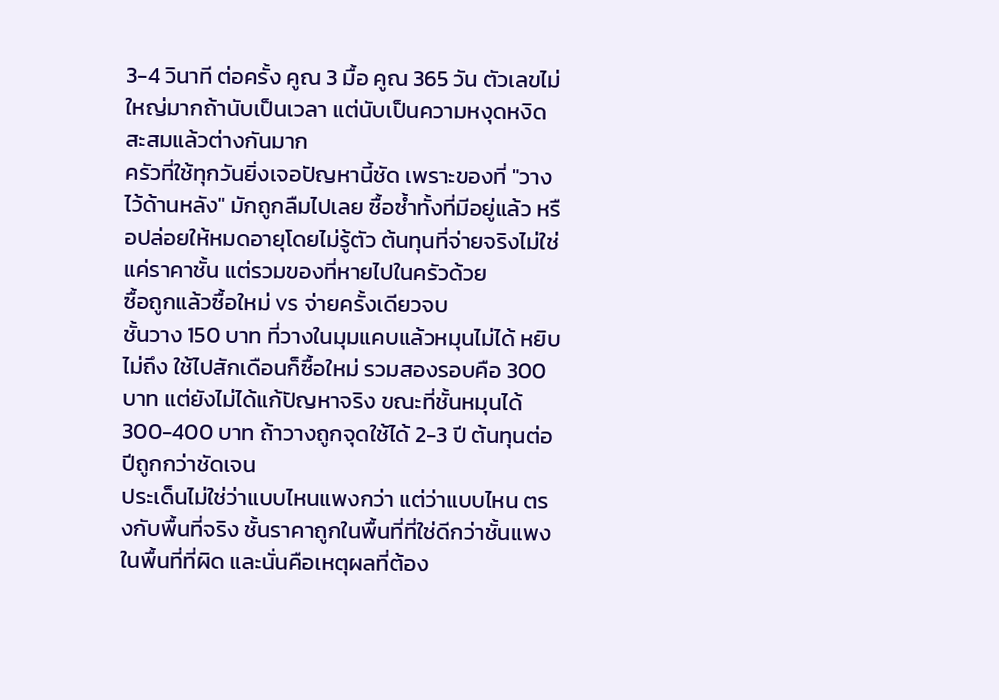3-4 วินาที ต่อครั้ง คูณ 3 มื้อ คูณ 365 วัน ตัวเลขไม่ใหญ่มากถ้านับเป็นเวลา แต่นับเป็นความหงุดหงิดสะสมแล้วต่างกันมาก
ครัวที่ใช้ทุกวันยิ่งเจอปัญหานี้ชัด เพราะของที่ "วางไว้ด้านหลัง" มักถูกลืมไปเลย ซื้อซ้ำทั้งที่มีอยู่แล้ว หรือปล่อยให้หมดอายุโดยไม่รู้ตัว ต้นทุนที่จ่ายจริงไม่ใช่แค่ราคาชั้น แต่รวมของที่หายไปในครัวด้วย
ซื้อถูกแล้วซื้อใหม่ vs จ่ายครั้งเดียวจบ
ชั้นวาง 150 บาท ที่วางในมุมแคบแล้วหมุนไม่ได้ หยิบไม่ถึง ใช้ไปสักเดือนก็ซื้อใหม่ รวมสองรอบคือ 300 บาท แต่ยังไม่ได้แก้ปัญหาจริง ขณะที่ชั้นหมุนได้ 300-400 บาท ถ้าวางถูกจุดใช้ได้ 2-3 ปี ต้นทุนต่อปีถูกกว่าชัดเจน
ประเด็นไม่ใช่ว่าแบบไหนแพงกว่า แต่ว่าแบบไหน ตรงกับพื้นที่จริง ชั้นราคาถูกในพื้นที่ที่ใช่ดีกว่าชั้นแพงในพื้นที่ที่ผิด และนั่นคือเหตุผลที่ต้อง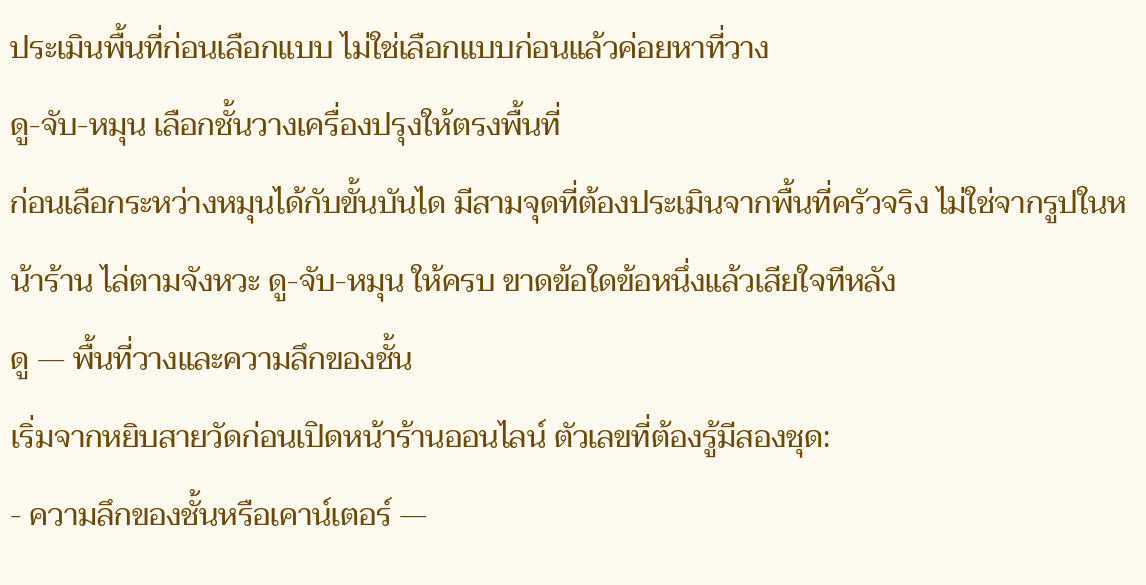ประเมินพื้นที่ก่อนเลือกแบบ ไม่ใช่เลือกแบบก่อนแล้วค่อยหาที่วาง
ดู-จับ-หมุน เลือกชั้นวางเครื่องปรุงให้ตรงพื้นที่
ก่อนเลือกระหว่างหมุนได้กับขั้นบันได มีสามจุดที่ต้องประเมินจากพื้นที่ครัวจริง ไม่ใช่จากรูปในหน้าร้าน ไล่ตามจังหวะ ดู-จับ-หมุน ให้ครบ ขาดข้อใดข้อหนึ่งแล้วเสียใจทีหลัง
ดู — พื้นที่วางและความลึกของชั้น
เริ่มจากหยิบสายวัดก่อนเปิดหน้าร้านออนไลน์ ตัวเลขที่ต้องรู้มีสองชุด:
- ความลึกของชั้นหรือเคาน์เตอร์ —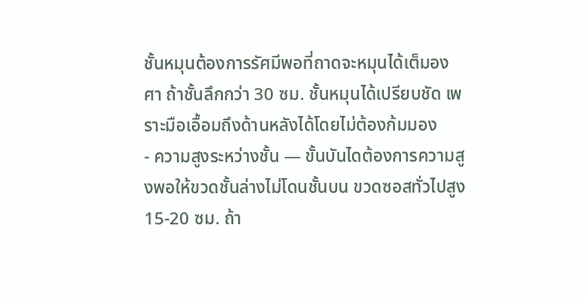ชั้นหมุนต้องการรัศมีพอที่ถาดจะหมุนได้เต็มองศา ถ้าชั้นลึกกว่า 30 ซม. ชั้นหมุนได้เปรียบชัด เพราะมือเอื้อมถึงด้านหลังได้โดยไม่ต้องก้มมอง
- ความสูงระหว่างชั้น — ขั้นบันไดต้องการความสูงพอให้ขวดชั้นล่างไม่โดนชั้นบน ขวดซอสทั่วไปสูง 15-20 ซม. ถ้า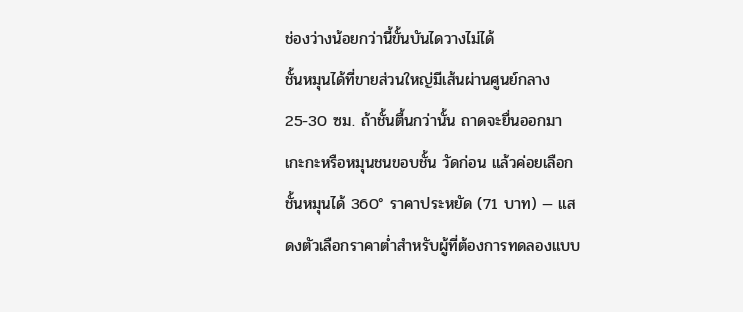ช่องว่างน้อยกว่านี้ขั้นบันไดวางไม่ได้
ชั้นหมุนได้ที่ขายส่วนใหญ่มีเส้นผ่านศูนย์กลาง 25-30 ซม. ถ้าชั้นตื้นกว่านั้น ถาดจะยื่นออกมาเกะกะหรือหมุนชนขอบชั้น วัดก่อน แล้วค่อยเลือก
ชั้นหมุนได้ 360° ราคาประหยัด (71 บาท) — แสดงตัวเลือกราคาต่ำสำหรับผู้ที่ต้องการทดลองแบบ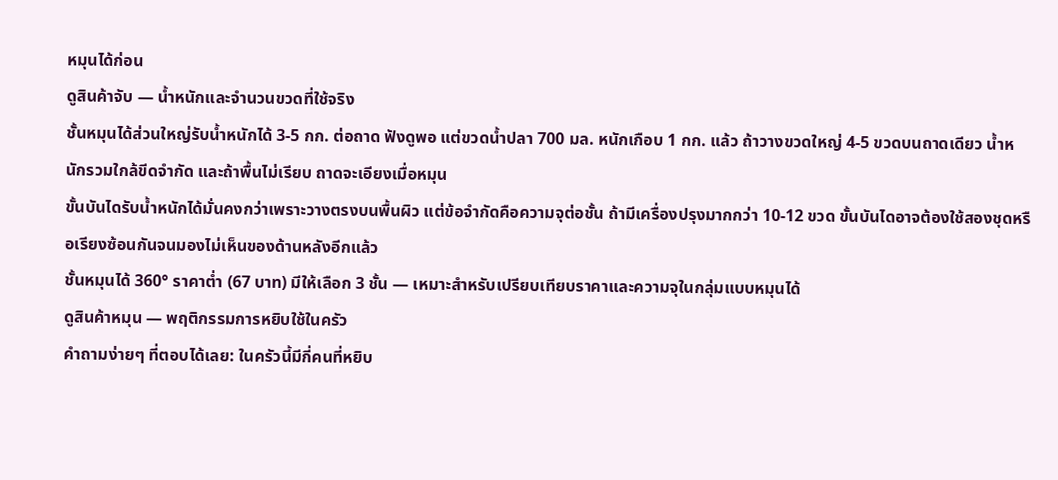หมุนได้ก่อน
ดูสินค้าจับ — น้ำหนักและจำนวนขวดที่ใช้จริง
ชั้นหมุนได้ส่วนใหญ่รับน้ำหนักได้ 3-5 กก. ต่อถาด ฟังดูพอ แต่ขวดน้ำปลา 700 มล. หนักเกือบ 1 กก. แล้ว ถ้าวางขวดใหญ่ 4-5 ขวดบนถาดเดียว น้ำหนักรวมใกล้ขีดจำกัด และถ้าพื้นไม่เรียบ ถาดจะเอียงเมื่อหมุน
ขั้นบันไดรับน้ำหนักได้มั่นคงกว่าเพราะวางตรงบนพื้นผิว แต่ข้อจำกัดคือความจุต่อชั้น ถ้ามีเครื่องปรุงมากกว่า 10-12 ขวด ขั้นบันไดอาจต้องใช้สองชุดหรือเรียงซ้อนกันจนมองไม่เห็นของด้านหลังอีกแล้ว
ชั้นหมุนได้ 360° ราคาต่ำ (67 บาท) มีให้เลือก 3 ชั้น — เหมาะสำหรับเปรียบเทียบราคาและความจุในกลุ่มแบบหมุนได้
ดูสินค้าหมุน — พฤติกรรมการหยิบใช้ในครัว
คำถามง่ายๆ ที่ตอบได้เลย: ในครัวนี้มีกี่คนที่หยิบ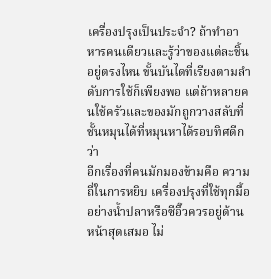เครื่องปรุงเป็นประจำ? ถ้าทำอาหารคนเดียวและรู้ว่าของแต่ละชิ้นอยู่ตรงไหน ขั้นบันไดที่เรียงตามลำดับการใช้ก็เพียงพอ แต่ถ้าหลายคนใช้ครัวและของมักถูกวางสลับที่ ชั้นหมุนได้ที่หมุนหาได้รอบทิศดีกว่า
อีกเรื่องที่คนมักมองข้ามคือ ความถี่ในการหยิบ เครื่องปรุงที่ใช้ทุกมื้ออย่างน้ำปลาหรือซีอิ๊วควรอยู่ด้านหน้าสุดเสมอ ไม่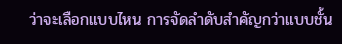ว่าจะเลือกแบบไหน การจัดลำดับสำคัญกว่าแบบชั้น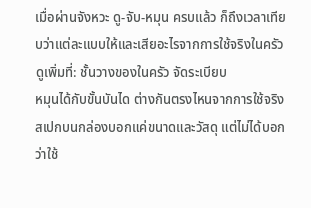เมื่อผ่านจังหวะ ดู-จับ-หมุน ครบแล้ว ก็ถึงเวลาเทียบว่าแต่ละแบบให้และเสียอะไรจากการใช้จริงในครัว
ดูเพิ่มที่: ชั้นวางของในครัว จัดระเบียบ
หมุนได้กับขั้นบันได ต่างกันตรงไหนจากการใช้จริง
สเปกบนกล่องบอกแค่ขนาดและวัสดุ แต่ไม่ได้บอกว่าใช้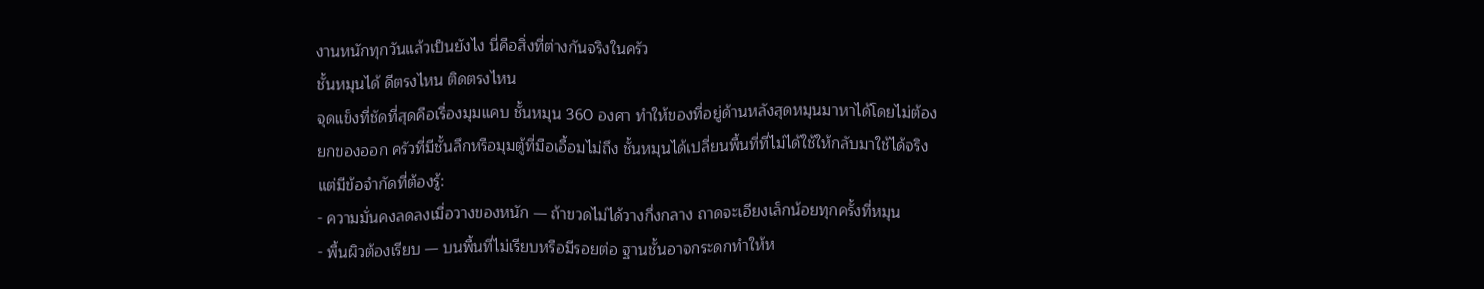งานหนักทุกวันแล้วเป็นยังไง นี่คือสิ่งที่ต่างกันจริงในครัว
ชั้นหมุนได้ ดีตรงไหน ติดตรงไหน
จุดแข็งที่ชัดที่สุดคือเรื่องมุมแคบ ชั้นหมุน 360 องศา ทำให้ของที่อยู่ด้านหลังสุดหมุนมาหาได้โดยไม่ต้องยกของออก ครัวที่มีชั้นลึกหรือมุมตู้ที่มือเอื้อมไม่ถึง ชั้นหมุนได้เปลี่ยนพื้นที่ที่ไม่ได้ใช้ให้กลับมาใช้ได้จริง
แต่มีข้อจำกัดที่ต้องรู้:
- ความมั่นคงลดลงเมื่อวางของหนัก — ถ้าขวดไม่ได้วางกึ่งกลาง ถาดจะเอียงเล็กน้อยทุกครั้งที่หมุน
- พื้นผิวต้องเรียบ — บนพื้นที่ไม่เรียบหรือมีรอยต่อ ฐานชั้นอาจกระดกทำให้ห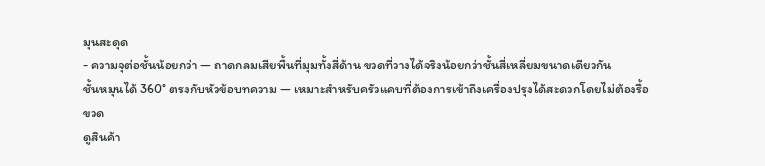มุนสะดุด
- ความจุต่อชั้นน้อยกว่า — ถาดกลมเสียพื้นที่มุมทั้งสี่ด้าน ขวดที่วางได้จริงน้อยกว่าชั้นสี่เหลี่ยมขนาดเดียวกัน
ชั้นหมุนได้ 360° ตรงกับหัวข้อบทความ — เหมาะสำหรับครัวแคบที่ต้องการเข้าถึงเครื่องปรุงได้สะดวกโดยไม่ต้องรื้อขวด
ดูสินค้า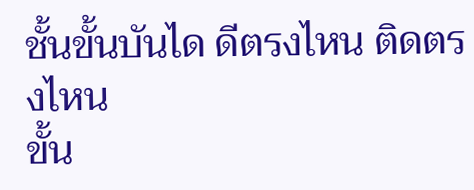ชั้นขั้นบันได ดีตรงไหน ติดตรงไหน
ขั้น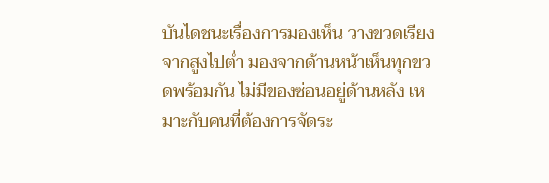บันไดชนะเรื่องการมองเห็น วางขวดเรียงจากสูงไปต่ำ มองจากด้านหน้าเห็นทุกขวดพร้อมกัน ไม่มีของซ่อนอยู่ด้านหลัง เหมาะกับคนที่ต้องการจัดระ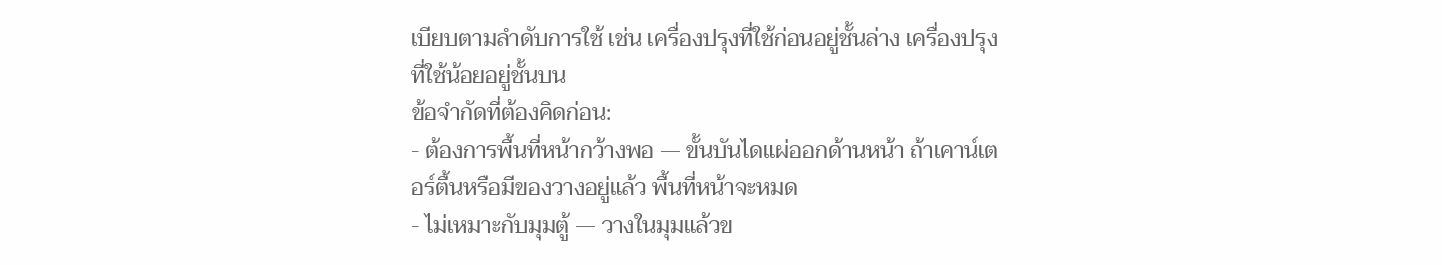เบียบตามลำดับการใช้ เช่น เครื่องปรุงที่ใช้ก่อนอยู่ชั้นล่าง เครื่องปรุงที่ใช้น้อยอยู่ชั้นบน
ข้อจำกัดที่ต้องคิดก่อน:
- ต้องการพื้นที่หน้ากว้างพอ — ขั้นบันไดแผ่ออกด้านหน้า ถ้าเคาน์เตอร์ตื้นหรือมีของวางอยู่แล้ว พื้นที่หน้าจะหมด
- ไม่เหมาะกับมุมตู้ — วางในมุมแล้วข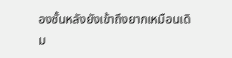องชั้นหลังยังเข้าถึงยากเหมือนเดิม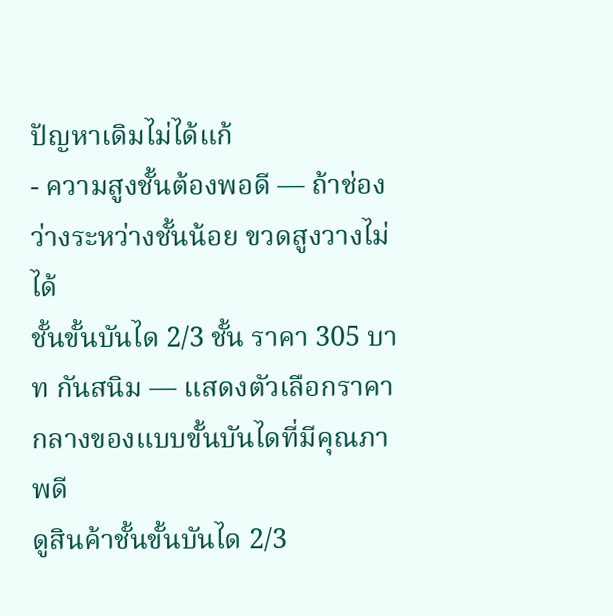ปัญหาเดิมไม่ได้แก้
- ความสูงชั้นต้องพอดี — ถ้าช่องว่างระหว่างชั้นน้อย ขวดสูงวางไม่ได้
ชั้นขั้นบันได 2/3 ชั้น ราคา 305 บาท กันสนิม — แสดงตัวเลือกราคากลางของแบบขั้นบันไดที่มีคุณภาพดี
ดูสินค้าชั้นขั้นบันได 2/3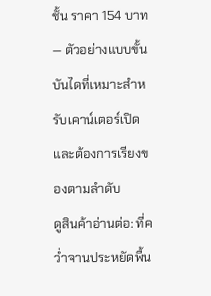ชั้น ราคา 154 บาท — ตัวอย่างแบบขั้นบันไดที่เหมาะสำหรับเคาน์เตอร์เปิดและต้องการเรียงของตามลำดับ
ดูสินค้าอ่านต่อ: ที่คว่ำจานประหยัดพื้น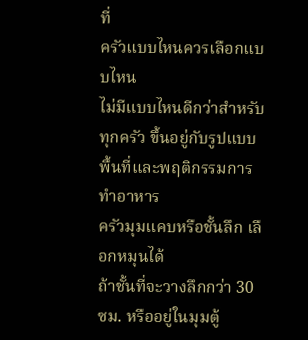ที่
ครัวแบบไหนควรเลือกแบบไหน
ไม่มีแบบไหนดีกว่าสำหรับทุกครัว ขึ้นอยู่กับรูปแบบพื้นที่และพฤติกรรมการทำอาหาร
ครัวมุมแคบหรือชั้นลึก เลือกหมุนได้
ถ้าชั้นที่จะวางลึกกว่า 30 ซม. หรืออยู่ในมุมตู้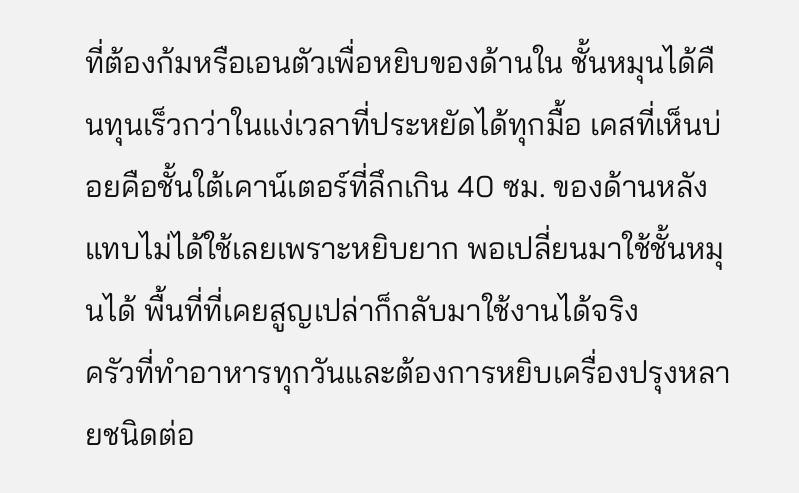ที่ต้องก้มหรือเอนตัวเพื่อหยิบของด้านใน ชั้นหมุนได้คืนทุนเร็วกว่าในแง่เวลาที่ประหยัดได้ทุกมื้อ เคสที่เห็นบ่อยคือชั้นใต้เคาน์เตอร์ที่ลึกเกิน 40 ซม. ของด้านหลังแทบไม่ได้ใช้เลยเพราะหยิบยาก พอเปลี่ยนมาใช้ชั้นหมุนได้ พื้นที่ที่เคยสูญเปล่าก็กลับมาใช้งานได้จริง
ครัวที่ทำอาหารทุกวันและต้องการหยิบเครื่องปรุงหลายชนิดต่อ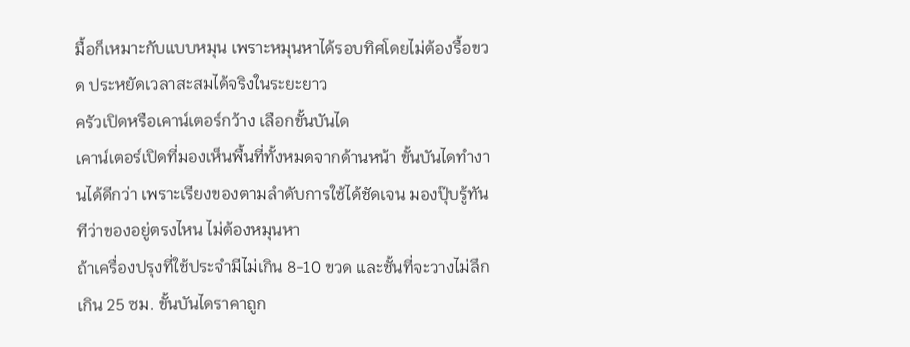มื้อก็เหมาะกับแบบหมุน เพราะหมุนหาได้รอบทิศโดยไม่ต้องรื้อขวด ประหยัดเวลาสะสมได้จริงในระยะยาว
ครัวเปิดหรือเคาน์เตอร์กว้าง เลือกขั้นบันได
เคาน์เตอร์เปิดที่มองเห็นพื้นที่ทั้งหมดจากด้านหน้า ขั้นบันไดทำงานได้ดีกว่า เพราะเรียงของตามลำดับการใช้ได้ชัดเจน มองปุ๊บรู้ทันทีว่าของอยู่ตรงไหน ไม่ต้องหมุนหา
ถ้าเครื่องปรุงที่ใช้ประจำมีไม่เกิน 8-10 ขวด และชั้นที่จะวางไม่ลึกเกิน 25 ซม. ขั้นบันไดราคาถูก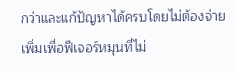กว่าและแก้ปัญหาได้ครบโดยไม่ต้องจ่ายเพิ่มเพื่อฟีเจอร์หมุนที่ไม่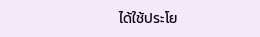ได้ใช้ประโย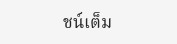ชน์เต็ม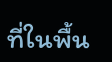ที่ในพื้น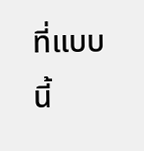ที่แบบนี้